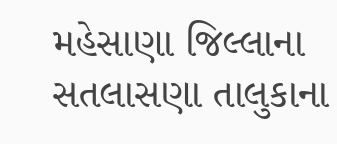મહેસાણા જિલ્લાના સતલાસણા તાલુકાના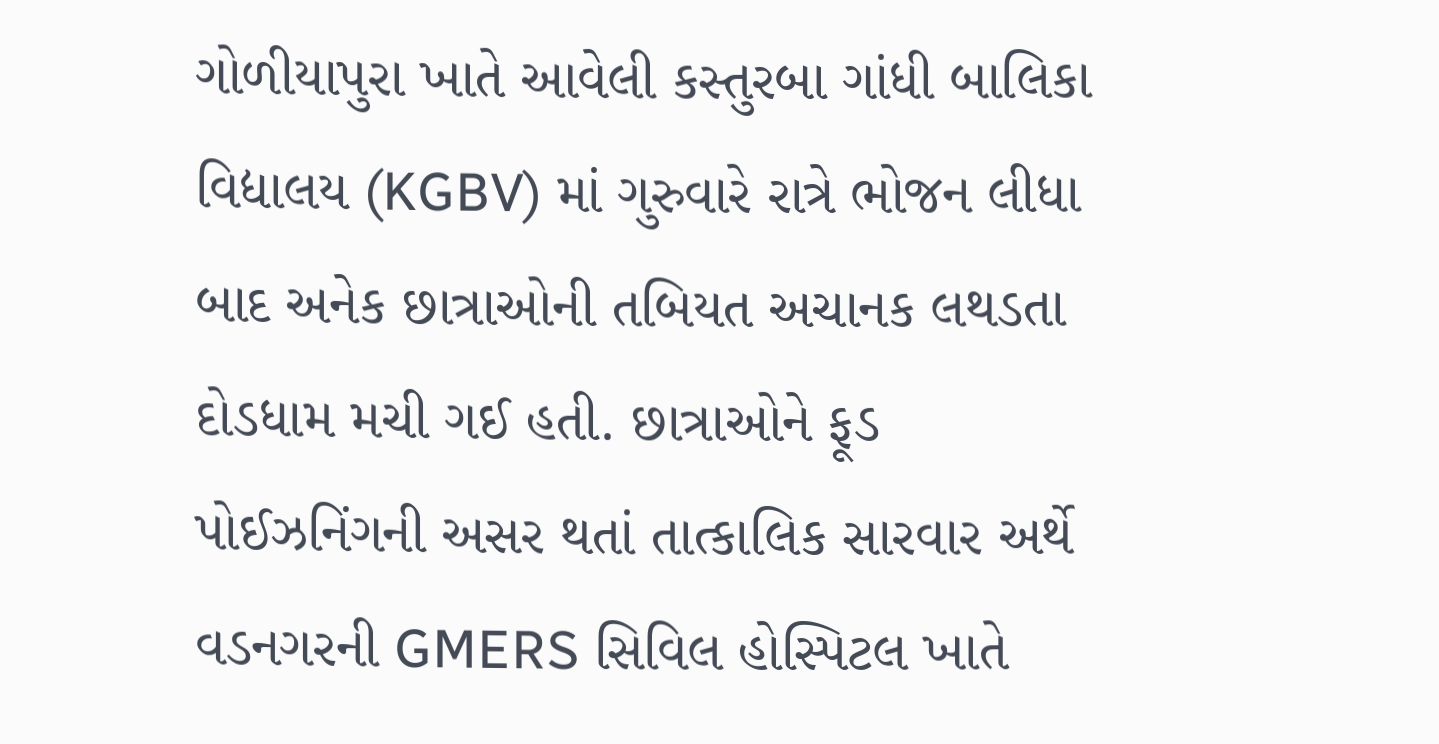ગોળીયાપુરા ખાતે આવેલી કસ્તુરબા ગાંધી બાલિકા વિદ્યાલય (KGBV) માં ગુરુવારે રાત્રે ભોજન લીધા બાદ અનેક છાત્રાઓની તબિયત અચાનક લથડતા દોડધામ મચી ગઈ હતી. છાત્રાઓને ફૂડ પોઈઝનિંગની અસર થતાં તાત્કાલિક સારવાર અર્થે વડનગરની GMERS સિવિલ હોસ્પિટલ ખાતે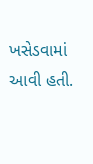ખસેડવામાં આવી હતી.